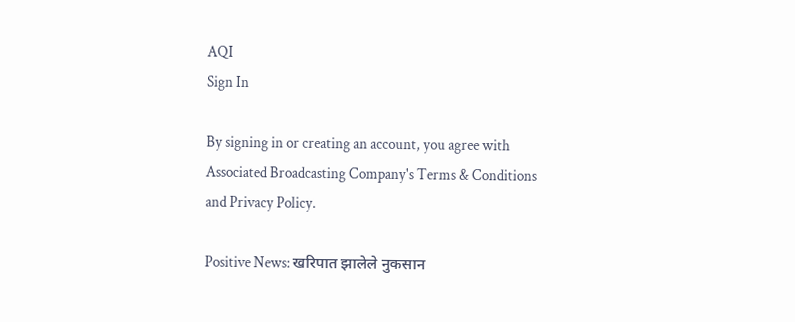AQI
Sign In

By signing in or creating an account, you agree with Associated Broadcasting Company's Terms & Conditions and Privacy Policy.

Positive News: खरिपात झालेले नुकसान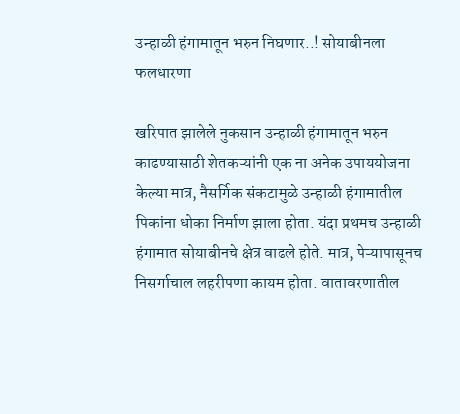उन्हाळी हंगामातून भरुन निघणार..! सोयाबीनला फलधारणा

खरिपात झालेले नुकसान उन्हाळी हंगामातून भरुन काढण्यासाठी शेतकऱ्यांनी एक ना अनेक उपाययोजना केल्या मात्र, नैसर्गिक संकटामुळे उन्हाळी हंगामातील पिकांना धोका निर्माण झाला होता. यंदा प्रथमच उन्हाळी हंगामात सोयाबीनचे क्षेत्र वाढले होते. मात्र, पेऱ्यापासूनच निसर्गाचाल लहरीपणा कायम होता. वातावरणातील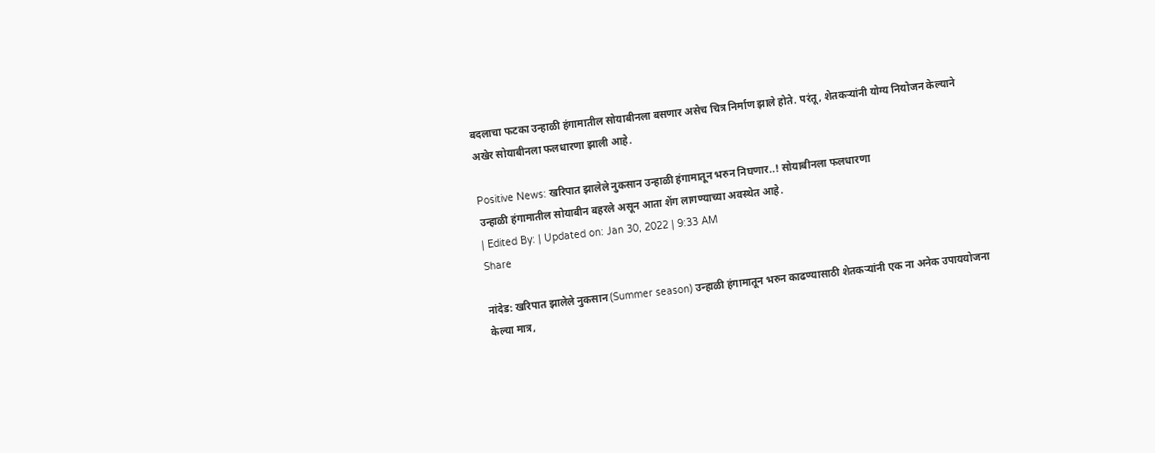बदलाचा फटका उन्हाळी हंगामातील सोयाबीनला बसणार असेच चित्र निर्माण झाले होते. परंतू, शेतकऱ्यांनी योग्य नियोजन केल्याने अखेर सोयाबीनला फलधारणा झाली आहे.

Positive News: खरिपात झालेले नुकसान उन्हाळी हंगामातून भरुन निघणार..! सोयाबीनला फलधारणा
उन्हाळी हंगामातील सोयाबीन बहरले असून आता शेंग लागण्याच्या अवस्थेत आहे.
| Edited By: | Updated on: Jan 30, 2022 | 9:33 AM
Share

नांदेड: खरिपात झालेले नुकसान (Summer season) उन्हाळी हंगामातून भरुन काढण्यासाठी शेतकऱ्यांनी एक ना अनेक उपाययोजना केल्या मात्र,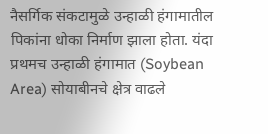नैसर्गिक संकटामुळे उन्हाळी हंगामातील पिकांना धोका निर्माण झाला होता. यंदा प्रथमच उन्हाळी हंगामात (Soybean Area) सोयाबीनचे क्षेत्र वाढले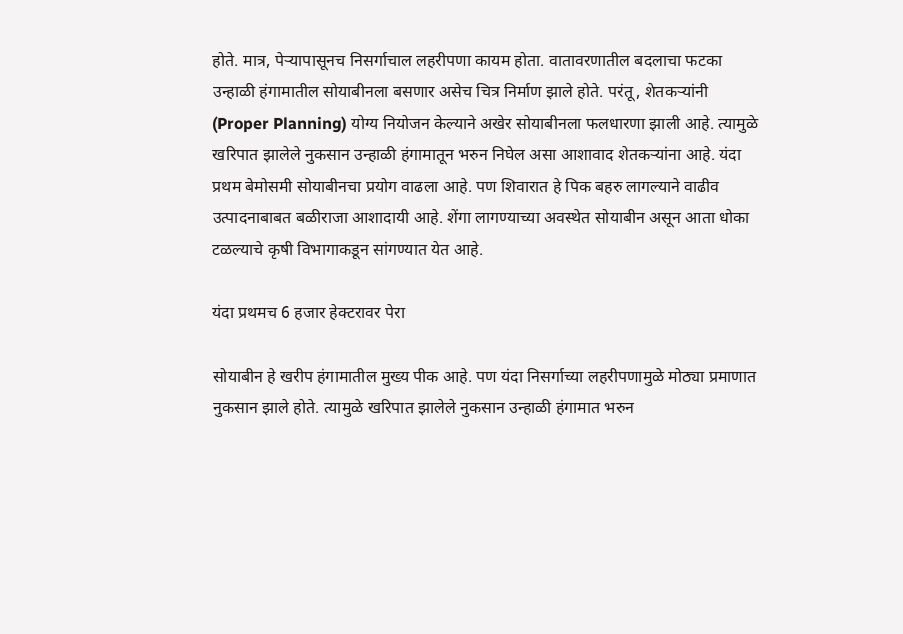होते. मात्र, पेऱ्यापासूनच निसर्गाचाल लहरीपणा कायम होता. वातावरणातील बदलाचा फटका उन्हाळी हंगामातील सोयाबीनला बसणार असेच चित्र निर्माण झाले होते. परंतू, शेतकऱ्यांनी (Proper Planning) योग्य नियोजन केल्याने अखेर सोयाबीनला फलधारणा झाली आहे. त्यामुळे खरिपात झालेले नुकसान उन्हाळी हंगामातून भरुन निघेल असा आशावाद शेतकऱ्यांना आहे. यंदा प्रथम बेमोसमी सोयाबीनचा प्रयोग वाढला आहे. पण शिवारात हे पिक बहरु लागल्याने वाढीव उत्पादनाबाबत बळीराजा आशादायी आहे. शेंगा लागण्याच्या अवस्थेत सोयाबीन असून आता धोका टळल्याचे कृषी विभागाकडून सांगण्यात येत आहे.

यंदा प्रथमच 6 हजार हेक्टरावर पेरा

सोयाबीन हे खरीप हंगामातील मुख्य पीक आहे. पण यंदा निसर्गाच्या लहरीपणामुळे मोठ्या प्रमाणात नुकसान झाले होते. त्यामुळे खरिपात झालेले नुकसान उन्हाळी हंगामात भरुन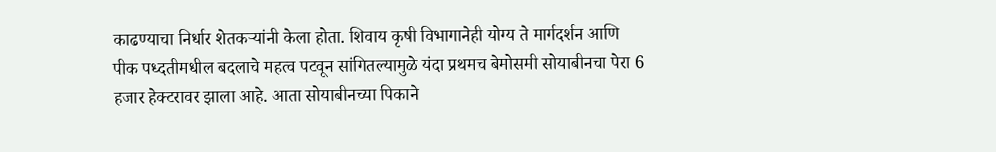काढण्याचा निर्धार शेतकऱ्यांनी केला होता. शिवाय कृषी विभागानेही योग्य ते मार्गदर्शन आणि पीक पध्दतीमधील बदलाचे महत्व पटवून सांगितल्यामुळे यंदा प्रथमच बेमोसमी सोयाबीनचा पेरा 6 हजार हेक्टरावर झाला आहे. आता सोयाबीनच्या पिकाने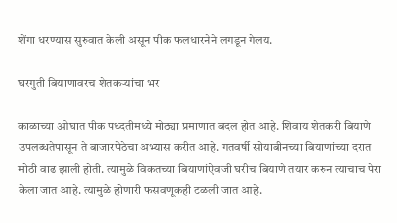शेंगा धरण्यास सुरुवात केली असून पीक फलधारनेने लगडून गेलय.

घरगुती बियाणावरच शेतकऱ्यांचा भर

काळाच्या ओघात पीक पध्दतीमध्ये मोठ्या प्रमाणात बदल होत आहे. शिवाय शेतकरी बियाणे उपलब्धतेपासून ते बाजारपेठेचा अभ्यास करीत आहे. गतवर्षी सोयाबीनच्या बियाणांच्या दरात मोठी वाढ झाली होती. त्यामुळे विकतच्या बियाणांऐवजी घरीच बियाणे तयार करुन त्याचाच पेरा केला जात आहे. त्यामुळे होणारी फसवणूकही टळली जात आहे.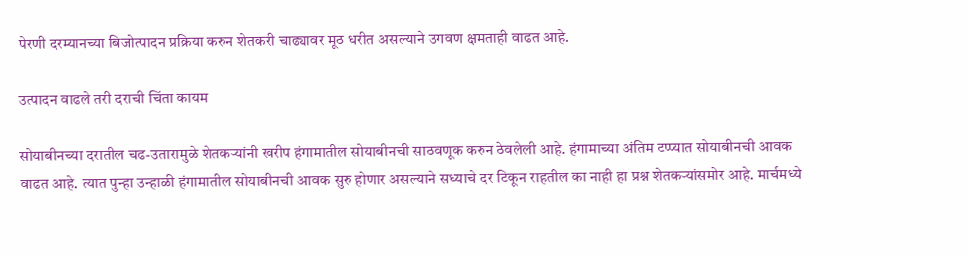पेरणी दरम्यानच्या बिजोत्पादन प्रक्रिया करुन शेतकरी चाढ्यावर मूठ धरीत असल्याने उगवण क्षमताही वाढत आहे.

उत्पादन वाढले तरी दराची चिंता कायम

सोयाबीनच्या दरातील चढ-उतारामुळे शेतकऱ्यांनी खरीप हंगामातील सोयाबीनची साठवणूक करुन ठेवलेली आहे. हंगामाच्या अंतिम टप्प्यात सोयाबीनची आवक वाढत आहे. त्यात पुन्हा उन्हाळी हंगामातील सोयाबीनची आवक सुरु होणार असल्याने सध्याचे दर टिकून राहतील का नाही हा प्रश्न शेतकऱ्यांसमोर आहे. मार्चमध्ये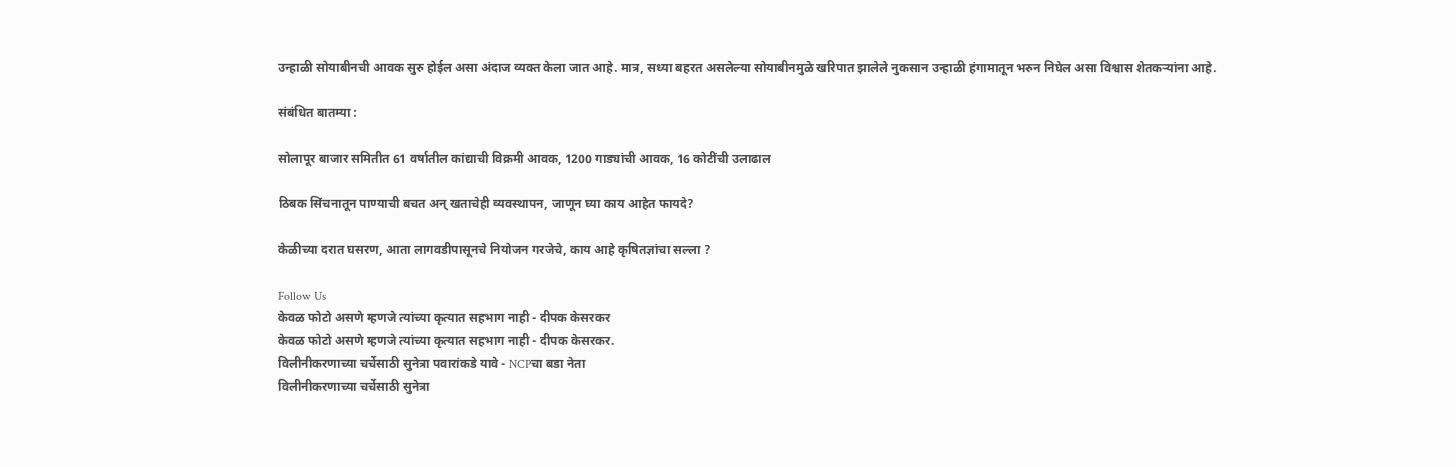उन्हाळी सोयाबीनची आवक सुरु होईल असा अंदाज व्यक्त केला जात आहे. मात्र, सध्या बहरत असलेल्या सोयाबीनमुळे खरिपात झालेले नुकसान उन्हाळी हंगामातून भरुन निघेल असा विश्वास शेतकऱ्यांना आहे.

संबंधित बातम्या :

सोलापूर बाजार समितीत 61 वर्षातील कांद्याची विक्रमी आवक, 1200 गाड्यांची आवक, 16 कोटींची उलाढाल

ठिबक सिंचनातून पाण्याची बचत अन् खताचेही व्यवस्थापन, जाणून घ्या काय आहेत फायदे?

केळीच्या दरात घसरण, आता लागवडीपासूनचे नियोजन गरजेचे, काय आहे कृषितज्ञांचा सल्ला ?

Follow Us
केवळ फोटो असणे म्हणजे त्यांच्या कृत्यात सहभाग नाही - दीपक केसरकर
केवळ फोटो असणे म्हणजे त्यांच्या कृत्यात सहभाग नाही - दीपक केसरकर.
विलीनीकरणाच्या चर्चेसाठी सुनेत्रा पवारांकडे यावे - NCPचा बडा नेता
विलीनीकरणाच्या चर्चेसाठी सुनेत्रा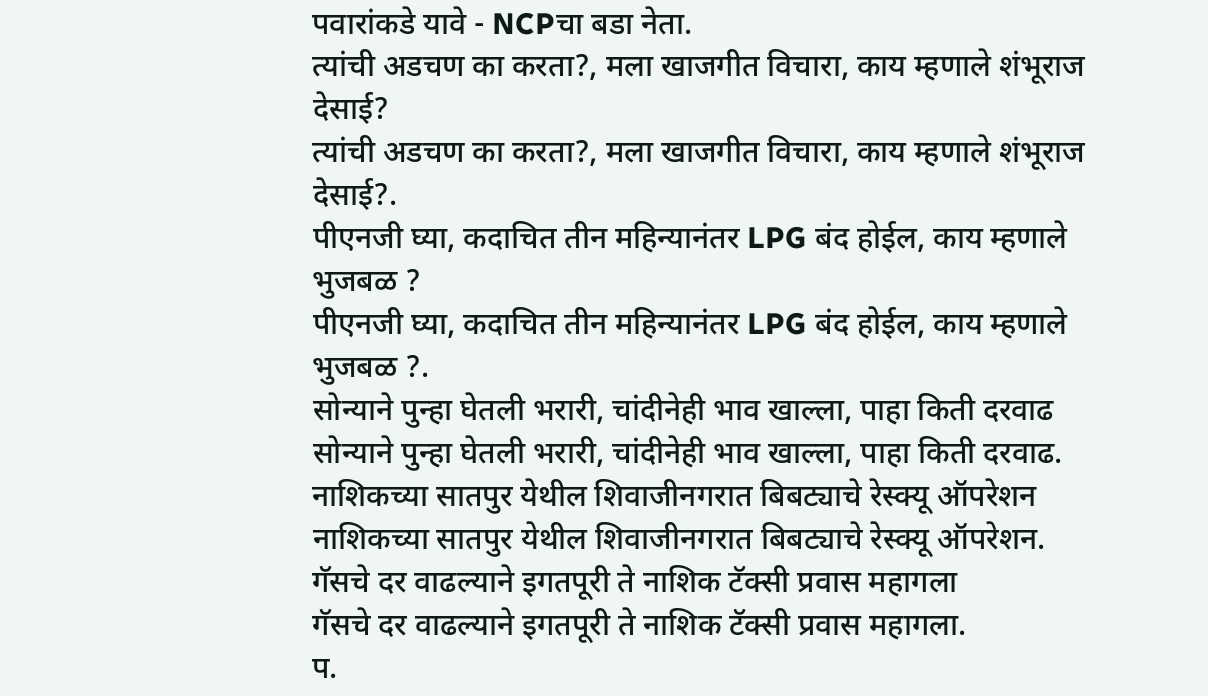पवारांकडे यावे - NCPचा बडा नेता.
त्यांची अडचण का करता?, मला खाजगीत विचारा, काय म्हणाले शंभूराज देसाई?
त्यांची अडचण का करता?, मला खाजगीत विचारा, काय म्हणाले शंभूराज देसाई?.
पीएनजी घ्या, कदाचित तीन महिन्यानंतर LPG बंद होईल, काय म्हणाले भुजबळ ?
पीएनजी घ्या, कदाचित तीन महिन्यानंतर LPG बंद होईल, काय म्हणाले भुजबळ ?.
सोन्याने पुन्हा घेतली भरारी, चांदीनेही भाव खाल्ला, पाहा किती दरवाढ
सोन्याने पुन्हा घेतली भरारी, चांदीनेही भाव खाल्ला, पाहा किती दरवाढ.
नाशिकच्या सातपुर येथील शिवाजीनगरात बिबट्याचे रेस्क्यू ऑपरेशन
नाशिकच्या सातपुर येथील शिवाजीनगरात बिबट्याचे रेस्क्यू ऑपरेशन.
गॅसचे दर वाढल्याने इगतपूरी ते नाशिक टॅक्सी प्रवास महागला
गॅसचे दर वाढल्याने इगतपूरी ते नाशिक टॅक्सी प्रवास महागला.
प.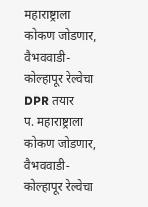महाराष्ट्राला कोकण जोडणार, वैभववाडी-कोल्हापूर रेल्वेचा DPR तयार
प. महाराष्ट्राला कोकण जोडणार, वैभववाडी-कोल्हापूर रेल्वेचा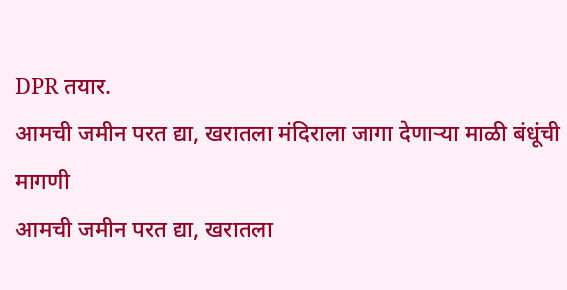DPR तयार.
आमची जमीन परत द्या, खरातला मंदिराला जागा देणाऱ्या माळी बंधूंची मागणी
आमची जमीन परत द्या, खरातला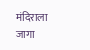मंदिराला जागा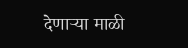देणाऱ्या माळी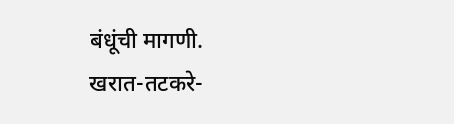बंधूंची मागणी.
खरात-तटकरे-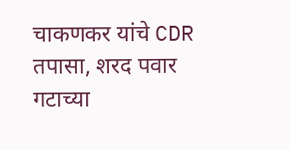चाकणकर यांचे CDR तपासा, शरद पवार गटाच्या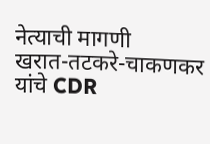नेत्याची मागणी
खरात-तटकरे-चाकणकर यांचे CDR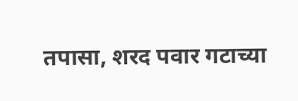तपासा, शरद पवार गटाच्या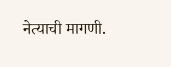नेत्याची मागणी.